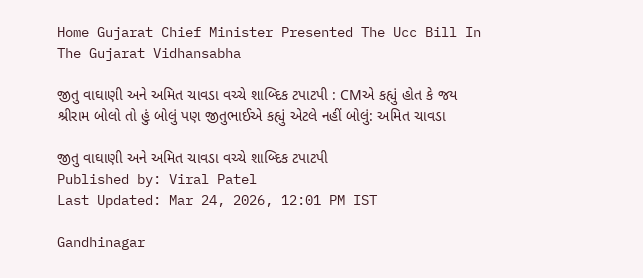Home Gujarat Chief Minister Presented The Ucc Bill In The Gujarat Vidhansabha

જીતુ વાઘાણી અને અમિત ચાવડા વચ્ચે શાબ્દિક ટપાટપી : CMએ કહ્યું હોત કે જય શ્રીરામ બોલો તો હું બોલું પણ જીતુભાઈએ કહ્યું એટલે નહીં બોલું: અમિત ચાવડા

જીતુ વાઘાણી અને અમિત ચાવડા વચ્ચે શાબ્દિક ટપાટપી
Published by: Viral Patel
Last Updated: Mar 24, 2026, 12:01 PM IST

Gandhinagar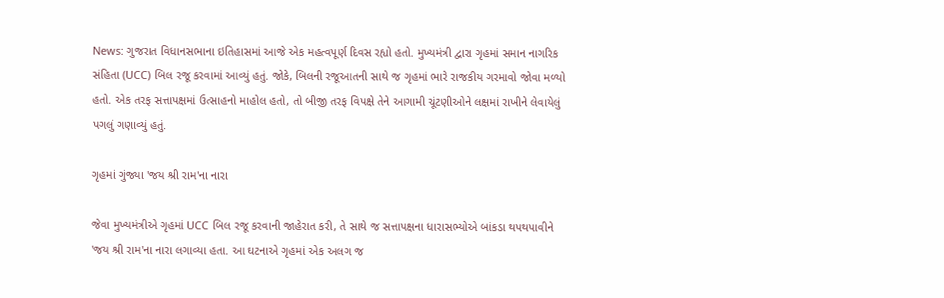News: ગુજરાત વિધાનસભાના ઇતિહાસમાં આજે એક મહત્વપૂર્ણ દિવસ રહ્યો હતો. મુખ્યમંત્રી દ્વારા ગૃહમાં સમાન નાગરિક સંહિતા (UCC) બિલ રજૂ કરવામાં આવ્યું હતું. જોકે, બિલની રજૂઆતની સાથે જ ગૃહમાં ભારે રાજકીય ગરમાવો જોવા મળ્યો હતો. એક તરફ સત્તાપક્ષમાં ઉત્સાહનો માહોલ હતો, તો બીજી તરફ વિપક્ષે તેને આગામી ચૂંટણીઓને લક્ષમાં રાખીને લેવાયેલું પગલું ગણાવ્યું હતું.

ગૃહમાં ગુંજ્યા 'જય શ્રી રામ'ના નારા

જેવા મુખ્યમંત્રીએ ગૃહમાં UCC બિલ રજૂ કરવાની જાહેરાત કરી, તે સાથે જ સત્તાપક્ષના ધારાસભ્યોએ બાંકડા થપથપાવીને 'જય શ્રી રામ'ના નારા લગાવ્યા હતા. આ ઘટનાએ ગૃહમાં એક અલગ જ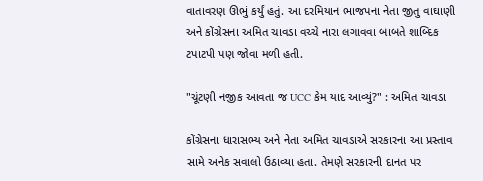વાતાવરણ ઊભું કર્યું હતું. આ દરમિયાન ભાજપના નેતા જીતુ વાઘાણી અને કોંગ્રેસના અમિત ચાવડા વચ્ચે નારા લગાવવા બાબતે શાબ્દિક ટપાટપી પણ જોવા મળી હતી.

"ચૂંટણી નજીક આવતા જ UCC કેમ યાદ આવ્યું?" : અમિત ચાવડા

કોંગ્રેસના ધારાસભ્ય અને નેતા અમિત ચાવડાએ સરકારના આ પ્રસ્તાવ સામે અનેક સવાલો ઉઠાવ્યા હતા. તેમણે સરકારની દાનત પર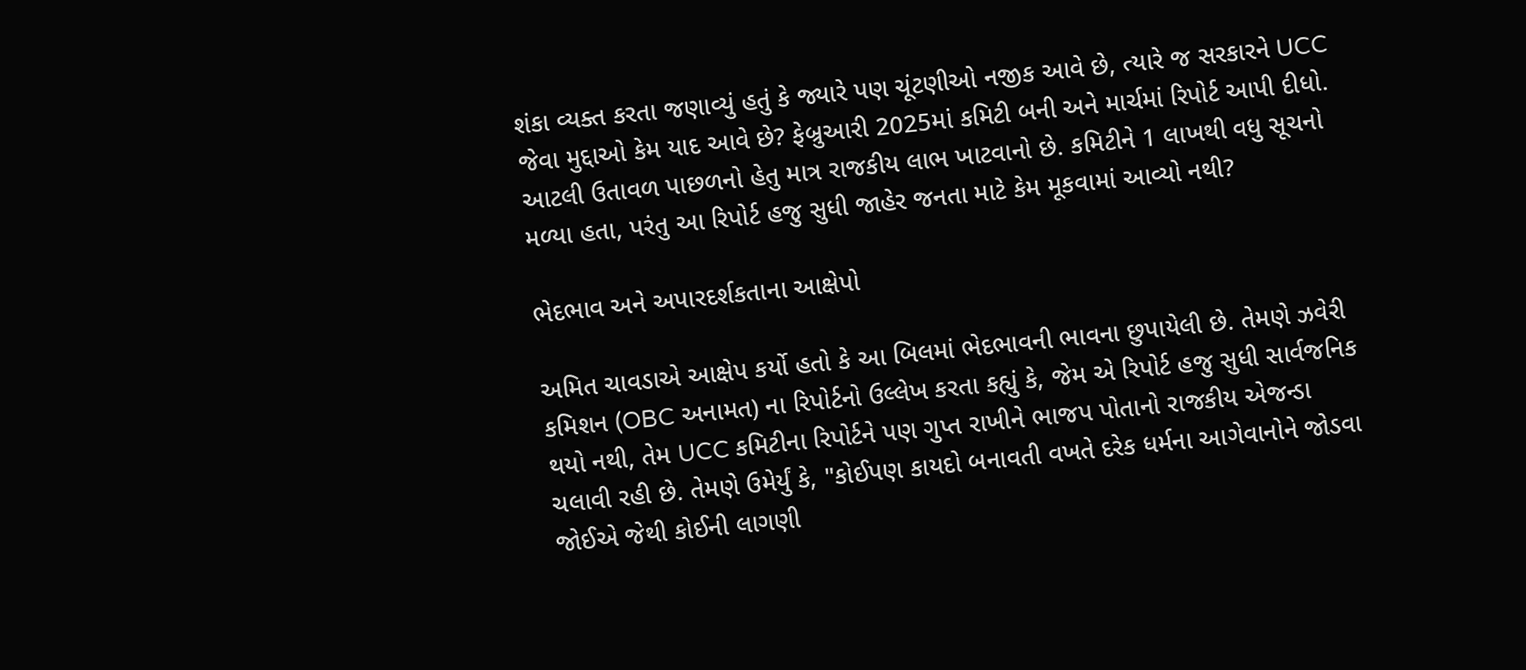શંકા વ્યક્ત કરતા જણાવ્યું હતું કે જ્યારે પણ ચૂંટણીઓ નજીક આવે છે, ત્યારે જ સરકારને UCC જેવા મુદ્દાઓ કેમ યાદ આવે છે? ફેબ્રુઆરી 2025માં કમિટી બની અને માર્ચમાં રિપોર્ટ આપી દીધો. આટલી ઉતાવળ પાછળનો હેતુ માત્ર રાજકીય લાભ ખાટવાનો છે. કમિટીને 1 લાખથી વધુ સૂચનો મળ્યા હતા, પરંતુ આ રિપોર્ટ હજુ સુધી જાહેર જનતા માટે કેમ મૂકવામાં આવ્યો નથી?

ભેદભાવ અને અપારદર્શકતાના આક્ષેપો

અમિત ચાવડાએ આક્ષેપ કર્યો હતો કે આ બિલમાં ભેદભાવની ભાવના છુપાયેલી છે. તેમણે ઝવેરી કમિશન (OBC અનામત) ના રિપોર્ટનો ઉલ્લેખ કરતા કહ્યું કે, જેમ એ રિપોર્ટ હજુ સુધી સાર્વજનિક થયો નથી, તેમ UCC કમિટીના રિપોર્ટને પણ ગુપ્ત રાખીને ભાજપ પોતાનો રાજકીય એજન્ડા ચલાવી રહી છે. તેમણે ઉમેર્યું કે, "કોઈપણ કાયદો બનાવતી વખતે દરેક ધર્મના આગેવાનોને જોડવા જોઈએ જેથી કોઈની લાગણી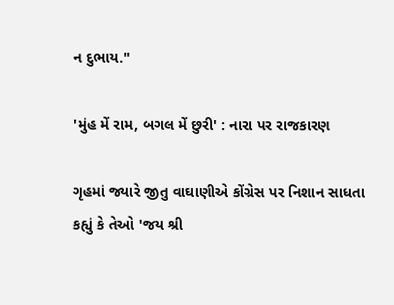ન દુભાય."

'મુંહ મેં રામ, બગલ મેં છુરી' : નારા પર રાજકારણ

ગૃહમાં જ્યારે જીતુ વાઘાણીએ કોંગ્રેસ પર નિશાન સાધતા કહ્યું કે તેઓ 'જય શ્રી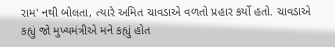રામ' નથી બોલતા, ત્યારે અમિત ચાવડાએ વળતો પ્રહાર કર્યો હતો. ચાવડાએ કહ્યું જો મુખ્યમંત્રીએ મને કહ્યું હોત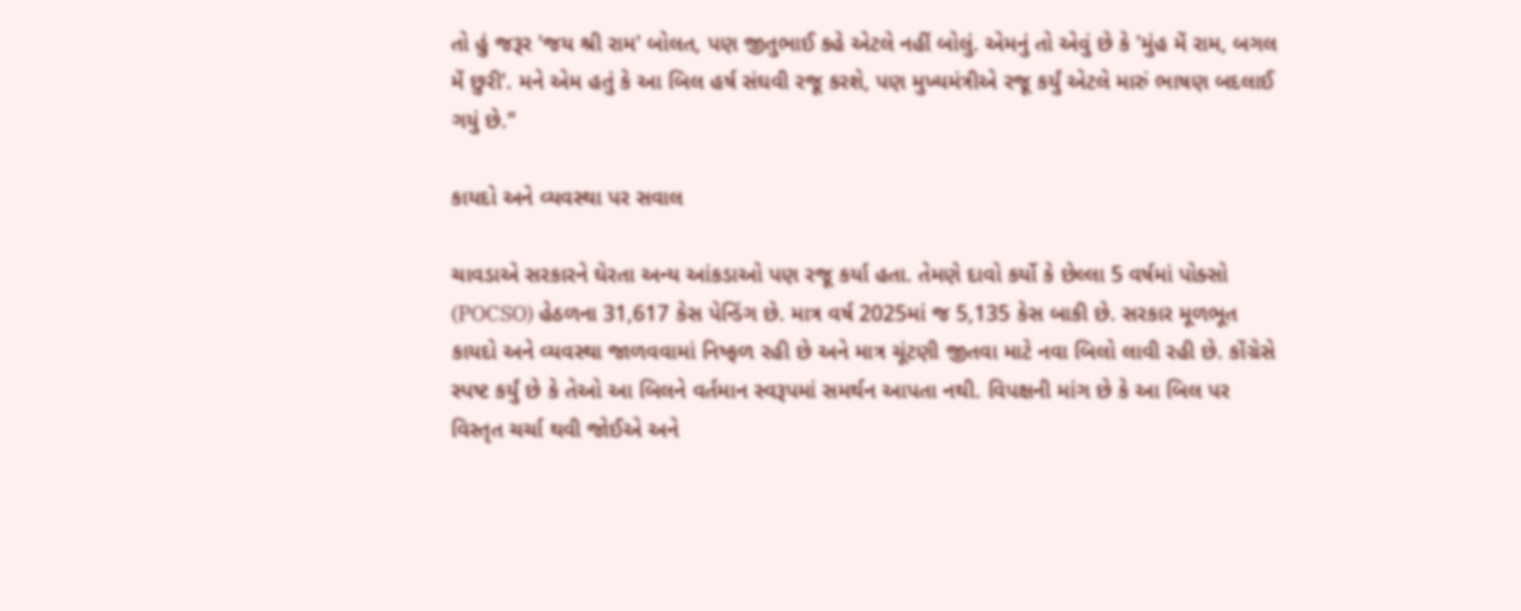તો હું જરૂર 'જય શ્રી રામ' બોલત, પણ જીતુભાઈ કહે એટલે નહીં બોલું. એમનું તો એવું છે કે 'મુંહ મેં રામ, બગલ મેં છુરી'. મને એમ હતું કે આ બિલ હર્ષ સંઘવી રજૂ કરશે, પણ મુખ્યમંત્રીએ રજૂ કર્યું એટલે મારું ભાષણ બદલાઈ ગયું છે."

કાયદો અને વ્યવસ્થા પર સવાલ

ચાવડાએ સરકારને ઘેરતા અન્ય આંકડાઓ પણ રજૂ કર્યા હતા. તેમણે દાવો કર્યો કે છેલ્લા 5 વર્ષમાં પોક્સો (POCSO) હેઠળના 31,617 કેસ પેન્ડિંગ છે. માત્ર વર્ષ 2025માં જ 5,135 કેસ બાકી છે. સરકાર મૂળભૂત કાયદો અને વ્યવસ્થા જાળવવામાં નિષ્ફળ રહી છે અને માત્ર ચૂંટણી જીતવા માટે નવા બિલો લાવી રહી છે. કોંગ્રેસે સ્પષ્ટ કર્યું છે કે તેઓ આ બિલને વર્તમાન સ્વરૂપમાં સમર્થન આપતા નથી. વિપક્ષની માંગ છે કે આ બિલ પર વિસ્તૃત ચર્ચા થવી જોઈએ અને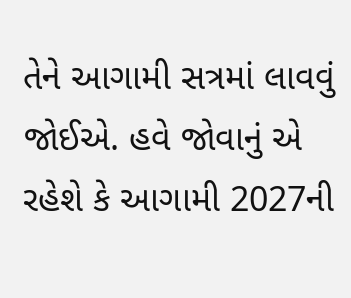તેને આગામી સત્રમાં લાવવું જોઈએ. હવે જોવાનું એ રહેશે કે આગામી 2027ની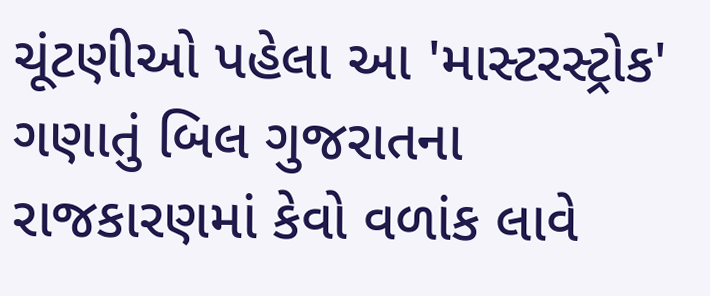ચૂંટણીઓ પહેલા આ 'માસ્ટરસ્ટ્રોક' ગણાતું બિલ ગુજરાતના રાજકારણમાં કેવો વળાંક લાવે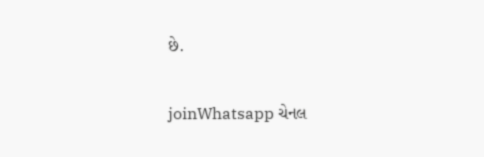છે.

joinWhatsapp ચેનલ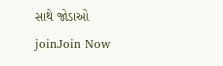સાથે જોડાઓ
joinJoin Now